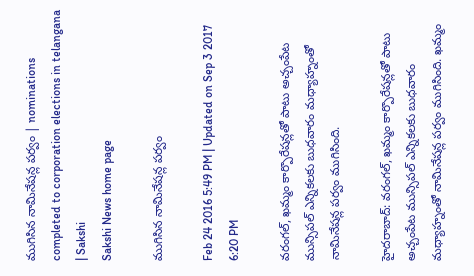ముగిసిన నామినేషన్ల పర్వం | nominations completed to corporation elections in telangana | Sakshi
Sakshi News home page

ముగిసిన నామినేషన్ల పర్వం

Feb 24 2016 5:49 PM | Updated on Sep 3 2017 6:20 PM

వరంగల్, ఖమ్మం కార్పొరేషన్లతో పాటు అచ్చంపేట మున్సిపల్ ఎన్నికలకు బుధవారం మధ్యాహ్నంతో నామినేషన్ల పర్వం ముగిసింది.

హైదరాబాద్: వరంగల్, ఖమ్మం కార్పొరేషన్లతో పాటు అచ్చంపేట మున్సిపల్ ఎన్నికలకు బుధవారం మధ్యాహ్నంతో నామినేషన్ల పర్వం ముగిసింది. ఖమ్మం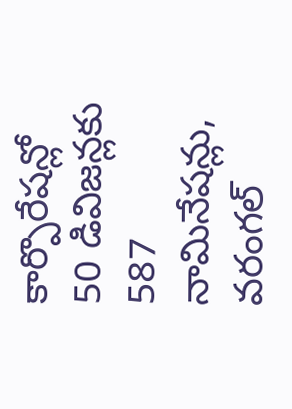కార్పొరేషన్లో 50 డివిజన్లకు 587 నామినేషన్లు, వరంగల్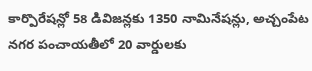కార్పొరేషన్లో 58 డివిజన్లకు 1350 నామినేషన్లు, అచ్చంపేట నగర పంచాయతీలో 20 వార్డులకు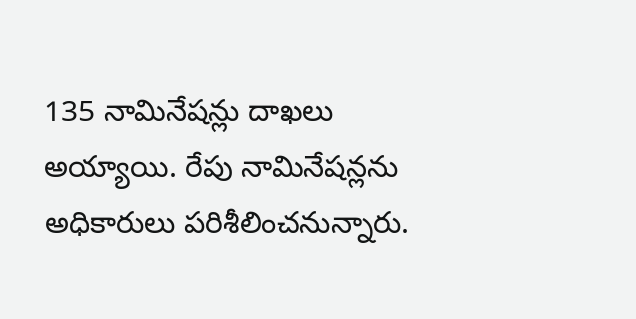135 నామినేషన్లు దాఖలు అయ్యాయి. రేపు నామినేషన్లను అధికారులు పరిశీలించనున్నారు.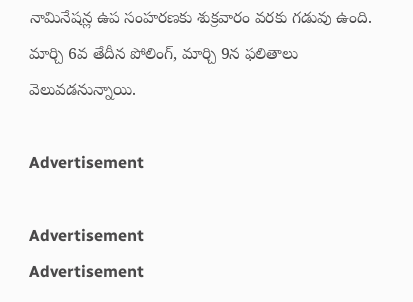నామినేషన్ల ఉప సంహరణకు శుక్రవారం వరకు గడువు ఉంది. మార్చి 6వ తేదీన పోలింగ్, మార్చి 9న ఫలితాలు వెలువడనున్నాయి.

Advertisement

Advertisement
Advertisement